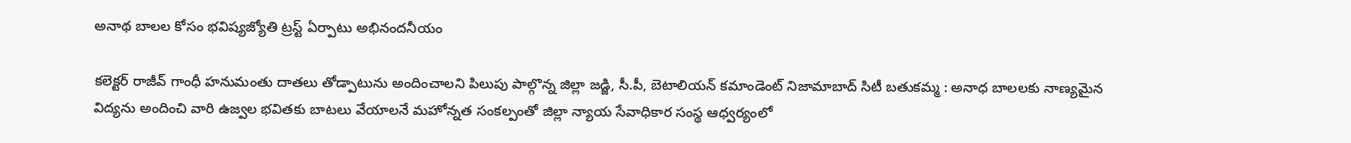అనాథ బాలల కోసం భవిష్యజ్యోతి ట్రస్ట్ ఏర్పాటు అభినందనీయం

కలెక్టర్ రాజీవ్ గాంధీ హనుమంతు దాతలు తోడ్పాటును అందించాలని పిలుపు పాల్గొన్న జిల్లా జడ్జి, సీ.పీ, బెటాలియన్ కమాండెంట్ నిజామాబాద్ సిటీ బతుకమ్మ : అనాధ బాలలకు నాణ్యమైన విద్యను అందించి వారి ఉజ్వల భవితకు బాటలు వేయాలనే మహోన్నత సంకల్పంతో జిల్లా న్యాయ సేవాధికార సంస్థ ఆధ్వర్యంలో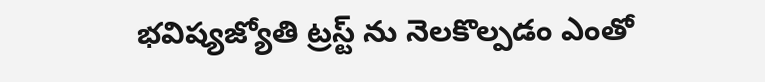భవిష్యజ్యోతి ట్రస్ట్ ను నెలకొల్పడం ఎంతో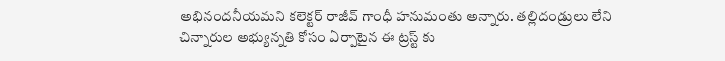అభినందనీయమని కలెక్టర్ రాజీవ్ గాంధీ హనుమంతు అన్నారు. తల్లిదండ్రులు లేని చిన్నారుల అభ్యున్నతి కోసం ఏర్పాటైన ఈ ట్రస్ట్ కు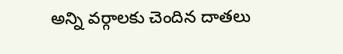అన్ని వర్గాలకు చెందిన దాతలు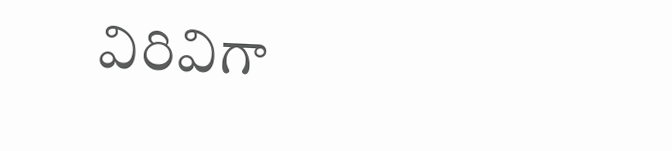విరివిగా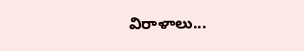విరాళాలు...